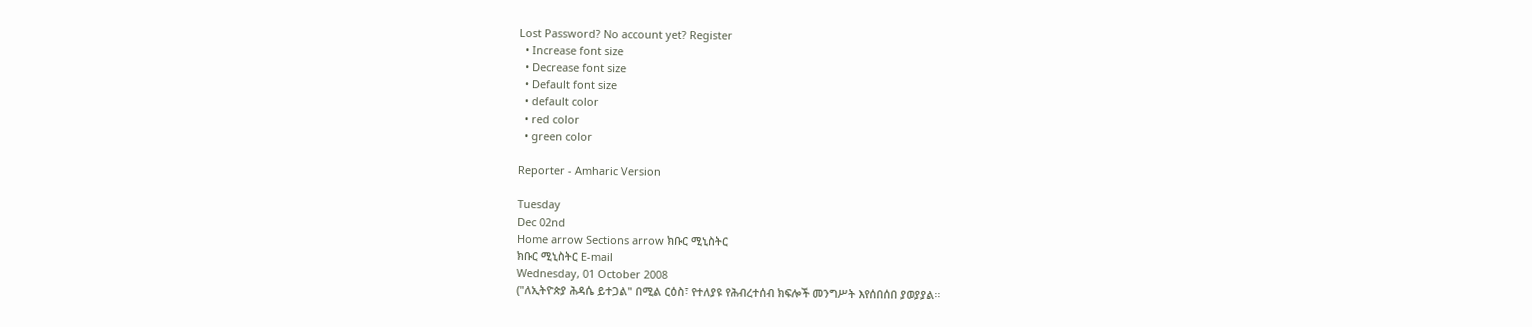Lost Password? No account yet? Register
  • Increase font size
  • Decrease font size
  • Default font size
  • default color
  • red color
  • green color

Reporter - Amharic Version

Tuesday
Dec 02nd
Home arrow Sections arrow ክቡር ሚኒስትር
ክቡር ሚኒስትር E-mail
Wednesday, 01 October 2008
("ለኢትዮጵያ ሕዳሴ ይተጋል" በሚል ርዕስ፣ የተለያዩ የሕብረተሰብ ክፍሎች መንግሥት እየሰበሰበ ያወያያል፡፡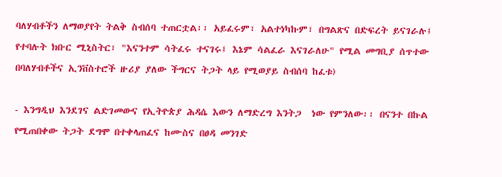ባለሃብቶችን ለማወያየት ትልቅ ስብሰባ ተጠርቷል፡፡ አይፈሩም፣ አልተነካኩም፣ በግልጽና በድፍረት ይናገራሉ፤ የተባሉት ክቡር ሚኒስትር፣ "እናንተም ሳትፈሩ ተናገሩ፤ እኔም ሳልፈራ እናገራለሁ" የሚል መግቢያ ሰጥተው በባለሃብቶችና ኢንቨስተሮች ዙሪያ ያለው ችግርና ትጋት ላይ የሚወያይ ስብሰባ ከፈቱ)

- እንግዲህ እንደገና ልድገመውና የኢትዮጵያ ሕዳሴ እውን ለማድረግ እንትጋ  ነው የምንለው፡፡ በናንተ በኩል የሚጠበቀው ትጋት ደግሞ በተቀላጠፈና ከሙስና በፀዳ መንገድ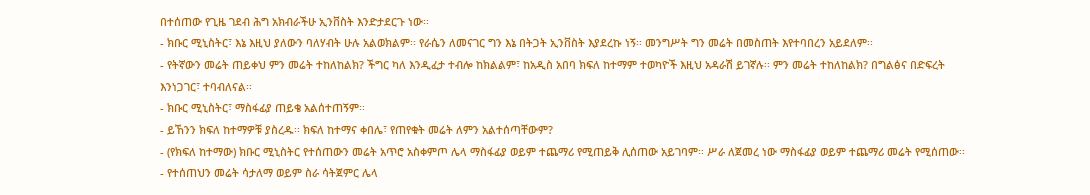በተሰጠው የጊዜ ገደብ ሕግ አክብራችሁ ኢንቨስት እንድታደርጉ ነው፡፡
- ክቡር ሚኒስትር፣ እኔ እዚህ ያለውን ባለሃብት ሁሉ አልወክልም፡፡ የራሴን ለመናገር ግን እኔ በትጋት ኢንቨስት እያደረኩ ነኝ፡፡ መንግሥት ግን መሬት በመስጠት እየተባበረን አይደለም፡፡
- የትኛውን መሬት ጠይቀህ ምን መሬት ተከለከልክ? ችግር ካለ እንዲፈታ ተብሎ ከክልልም፣ ከአዲስ አበባ ክፍለ ከተማም ተወካዮች እዚህ አዳራሽ ይገኛሉ፡፡ ምን መሬት ተከለከልክ? በግልፅና በድፍረት እንነጋገር፣ ተባብለናል፡፡
- ክቡር ሚኒስትር፣ ማስፋፊያ ጠይቄ አልሰተጠኝም፡፡
- ይኸንን ክፍለ ከተማዎቹ ያስረዱ፡፡ ክፍለ ከተማና ቀበሌ፣ የጠየቁት መሬት ለምን አልተሰጣቸውም?
- (የክፍለ ከተማው) ክቡር ሚኒስትር የተሰጠውን መሬት አጥሮ አስቀምጦ ሌላ ማስፋፊያ ወይም ተጨማሪ የሚጠይቅ ሊሰጠው አይገባም፡፡ ሥራ ለጀመረ ነው ማስፋፊያ ወይም ተጨማሪ መሬት የሚሰጠው፡፡
- የተሰጠህን መሬት ሳታለማ ወይም ስራ ሳትጀምር ሌላ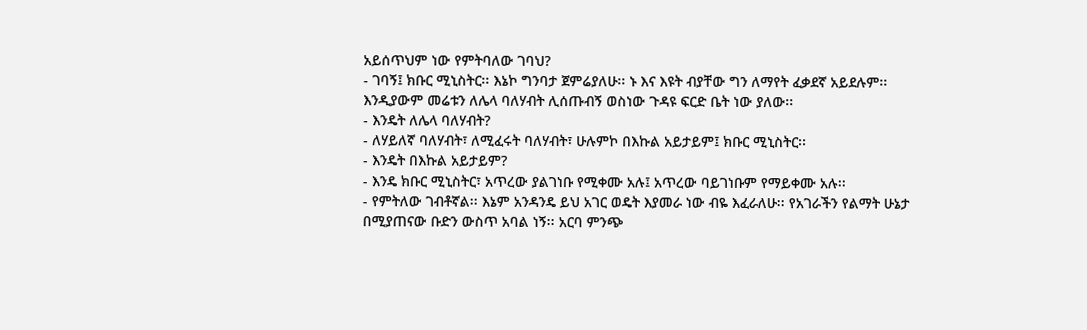አይሰጥህም ነው የምትባለው ገባህ?
- ገባኝ፤ ክቡር ሚኒስትር፡፡ እኔኮ ግንባታ ጀምሬያለሁ፡፡ ኑ እና እዩት ብያቸው ግን ለማየት ፈቃደኛ አይደሉም፡፡ እንዲያውም መሬቱን ለሌላ ባለሃብት ሊሰጡብኝ ወስነው ጉዳዩ ፍርድ ቤት ነው ያለው፡፡
- እንዴት ለሌላ ባለሃብት?
- ለሃይለኛ ባለሃብት፣ ለሚፈሩት ባለሃብት፣ ሁሉምኮ በእኩል አይታይም፤ ክቡር ሚኒስትር፡፡
- እንዴት በእኩል አይታይም?
- እንዴ ክቡር ሚኒስትር፣ አጥረው ያልገነቡ የሚቀሙ አሉ፤ አጥረው ባይገነቡም የማይቀሙ አሉ፡፡
- የምትለው ገብቶኛል፡፡ እኔም አንዳንዴ ይህ አገር ወዴት እያመራ ነው ብዬ እፈራለሁ፡፡ የአገራችን የልማት ሁኔታ በሚያጠናው ቡድን ውስጥ አባል ነኝ፡፡ አርባ ምንጭ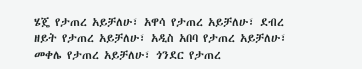ሄጄ የታጠረ አይቻለሁ፣ አዋሳ የታጠረ አይቻለሁ፣ ደብረ ዘይት የታጠረ አይቻለሁ፣ አዲስ አበባ የታጠረ አይቻለሁ፣ መቀሌ የታጠረ አይቻለሁ፣ ጎንደር የታጠረ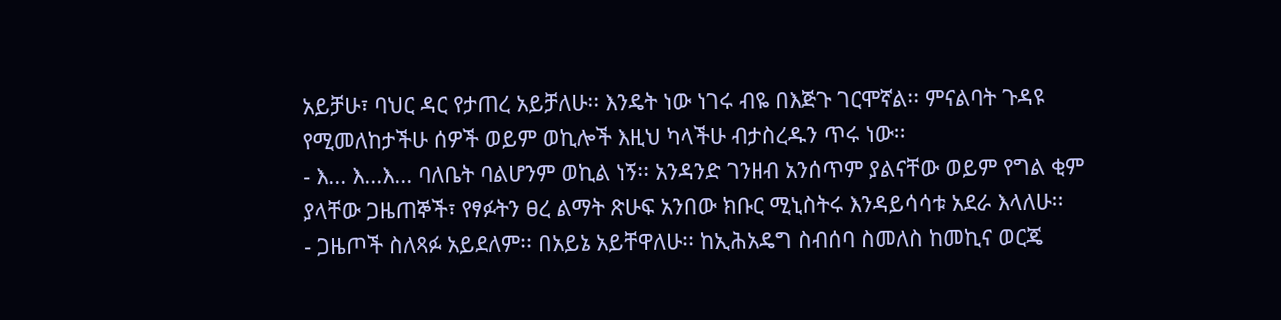አይቻሁ፣ ባህር ዳር የታጠረ አይቻለሁ፡፡ እንዴት ነው ነገሩ ብዬ በእጅጉ ገርሞኛል፡፡ ምናልባት ጉዳዩ የሚመለከታችሁ ሰዎች ወይም ወኪሎች እዚህ ካላችሁ ብታስረዱን ጥሩ ነው፡፡
- እ... እ...እ... ባለቤት ባልሆንም ወኪል ነኝ፡፡ አንዳንድ ገንዘብ አንሰጥም ያልናቸው ወይም የግል ቂም ያላቸው ጋዜጠኞች፣ የፃፉትን ፀረ ልማት ጽሁፍ አንበው ክቡር ሚኒስትሩ እንዳይሳሳቱ አደራ እላለሁ፡፡
- ጋዜጦች ስለጻፉ አይደለም፡፡ በአይኔ አይቸዋለሁ፡፡ ከኢሕአዴግ ስብሰባ ስመለስ ከመኪና ወርጄ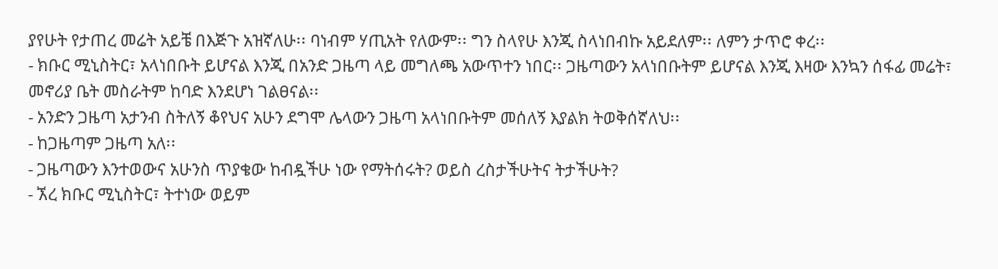ያየሁት የታጠረ መሬት አይቼ በእጅጉ አዝኛለሁ፡፡ ባነብም ሃጢአት የለውም፡፡ ግን ስላየሁ እንጂ ስላነበብኩ አይደለም፡፡ ለምን ታጥሮ ቀረ፡፡
- ክቡር ሚኒስትር፣ አላነበቡት ይሆናል እንጂ በአንድ ጋዜጣ ላይ መግለጫ አውጥተን ነበር፡፡ ጋዜጣውን አላነበቡትም ይሆናል እንጂ እዛው እንኳን ሰፋፊ መሬት፣ መኖሪያ ቤት መስራትም ከባድ እንደሆነ ገልፀናል፡፡
- አንድን ጋዜጣ አታንብ ስትለኝ ቆየህና አሁን ደግሞ ሌላውን ጋዜጣ አላነበቡትም መሰለኝ እያልክ ትወቅሰኛለህ፡፡
- ከጋዜጣም ጋዜጣ አለ፡፡
- ጋዜጣውን እንተወውና አሁንስ ጥያቄው ከብዷችሁ ነው የማትሰሩት? ወይስ ረስታችሁትና ትታችሁት?
- ኧረ ክቡር ሚኒስትር፣ ትተነው ወይም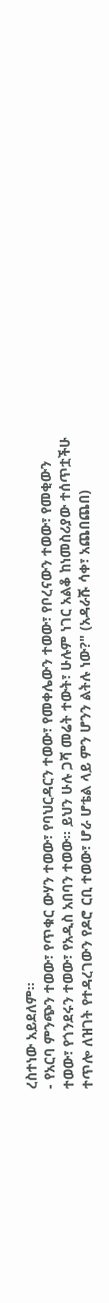ረስተነው አይደለም፡፡
- የአርባ ምንጭን ተወው፣ የጥቁር ውሃን ተወው፣ የባህርዳርን ተወው፣ የመቀሌውን ተወው፣ የቦረናውን ተወው፣ የመቂውን ተወው፣ የጎንደሩን ተወው፣ የአዲስ አበባን ተወው፡፡ ይህን ሁሉ ጋሻ መሬት ተውት፣ ሁሉም ነገር አልቆ ከነመስሪያው ተሰጥቷችሁ ተጥሎ ለዝገት የተዳረገውን የዶሮ ርቢ ተወው፣ ሆራ ሆቴል ላይ ምን ሆንን ልትሉ ነው?" (አዳራሹ ሳቀ፣ አጨበጨበ)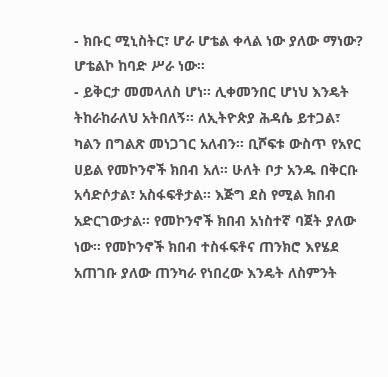- ክቡር ሚኒስትር፣ ሆራ ሆቴል ቀላል ነው ያለው ማነው? ሆቴልኮ ከባድ ሥራ ነው፡፡
- ይቅርታ መመላለስ ሆነ፡፡ ሊቀመንበር ሆነህ እንዴት ትከራከራለህ አትበለኝ፡፡ ለኢትዮጵያ ሕዳሴ ይተጋል፣ ካልን በግልጽ መነጋገር አለብን፡፡ ቢሾፍቱ ውስጥ የአየር ሀይል የመኮንኖች ክበብ አለ፡፡ ሁለት ቦታ አንዱ በቅርቡ አሳድሶታል፣ አስፋፍቶታል፡፡ እጅግ ደስ የሚል ክበብ አድርገውታል፡፡ የመኮንኖች ክበብ አነስተኛ ባጀት ያለው ነው፡፡ የመኮንኖች ክበብ ተስፋፍቶና ጠንክሮ እየሄደ አጠገቡ ያለው ጠንካራ የነበረው እንዴት ለስምንት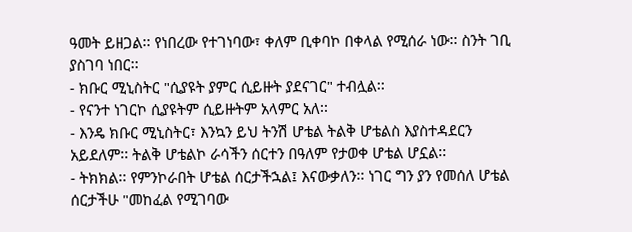ዓመት ይዘጋል፡፡ የነበረው የተገነባው፣ ቀለም ቢቀባኮ በቀላል የሚሰራ ነው፡፡ ስንት ገቢ ያስገባ ነበር፡፡
- ክቡር ሚኒስትር "ሲያዩት ያምር ሲይዙት ያደናገር" ተብሏል፡፡
- የናንተ ነገርኮ ሲያዩትም ሲይዙትም አላምር አለ፡፡
- እንዴ ክቡር ሚኒስትር፣ እንኳን ይህ ትንሽ ሆቴል ትልቅ ሆቴልስ እያስተዳደርን አይደለም፡፡ ትልቅ ሆቴልኮ ራሳችን ሰርተን በዓለም የታወቀ ሆቴል ሆኗል፡፡
- ትክክል፡፡ የምንኮራበት ሆቴል ሰርታችኋል፤ እናውቃለን፡፡ ነገር ግን ያን የመሰለ ሆቴል ሰርታችሁ "መከፈል የሚገባው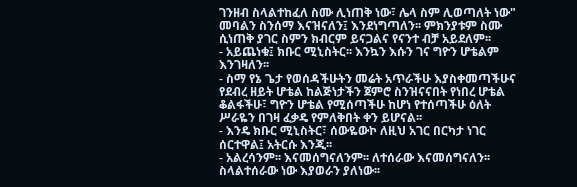ገንዘብ ስላልተከፈለ ስሙ ሊነጠቅ ነው፣ ሌላ ስም ሊወጣለት ነው" መባልን ስንሰማ እናዝናለን፤ እንደነግጣለን፡፡ ምክንያቱም ስሙ ሲነጠቅ ያገር ስምን ክብርም ይናጋልና የናንተ ብቻ አይደለም፡፡
- አይጨነቁ፤ ክቡር ሚኒስትር፡፡ እንኳን እሱን ገና ግዮን ሆቴልም እንገዛለን፡፡
- ስማ የኔ ጌታ የወሰዳችሁትን መሬት አጥራችሁ እያስቀመጣችሁና የደብረ ዘይት ሆቴል ከልጅነታችን ጀምሮ ስንዝናናበት የነበረ ሆቴል ቆልፋችሁ፣ ግዮን ሆቴል የሚሰጣችሁ ከሆነ የተሰጣችሁ ዕለት ሥራዬን በገዛ ፈቃዴ የምለቅበት ቀን ይሆናል፡፡
- እንዴ ክቡር ሚኒስትር፣ ሰውዬውኮ ለዚህ አገር በርካታ ነገር ሰርተዋል፤ አትርሱ እንጂ፡፡
- አልረሳንም፡፡ እናመሰግናለንም፡፡ ለተሰራው እናመሰግናለን፡፡ ስላልተሰራው ነው እያወራን ያለነው፡፡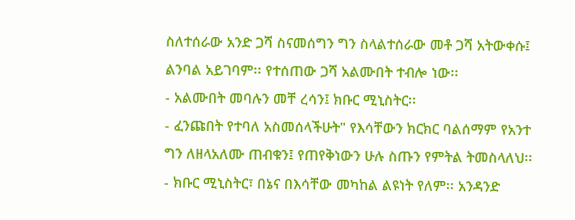ስለተሰራው አንድ ጋሻ ስናመሰግን ግን ስላልተሰራው መቶ ጋሻ አትውቀሱ፤ ልንባል አይገባም፡፡ የተሰጠው ጋሻ አልሙበት ተብሎ ነው፡፡
- አልሙበት መባሉን መቸ ረሳን፤ ክቡር ሚኒስትር፡፡
- ፈንጩበት የተባለ አስመሰላችሁት" የእሳቸውን ክርክር ባልሰማም የአንተ ግን ለዘላአለሙ ጠብቁን፤ የጠየቅነውን ሁሉ ስጡን የምትል ትመስላለህ፡፡
- ክቡር ሚኒስትር፣ በኔና በእሳቸው መካከል ልዩነት የለም፡፡ አንዳንድ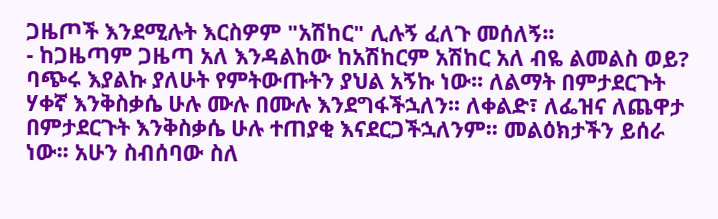ጋዜጦች እንደሚሉት እርስዎም "አሽከር" ሊሉኝ ፈለጉ መሰለኝ፡፡
- ከጋዜጣም ጋዜጣ አለ እንዳልከው ከአሽከርም አሽከር አለ ብዬ ልመልስ ወይ? ባጭሩ እያልኩ ያለሁት የምትውጡትን ያህል አኝኩ ነው፡፡ ለልማት በምታደርጉት ሃቀኛ እንቅስቃሴ ሁሉ ሙሉ በሙሉ እንደግፋችኋለን፡፡ ለቀልድ፣ ለፌዝና ለጨዋታ በምታደርጉት እንቅስቃሴ ሁሉ ተጠያቂ እናደርጋችኋለንም፡፡ መልዕክታችን ይሰራ ነው፡፡ አሁን ስብሰባው ስለ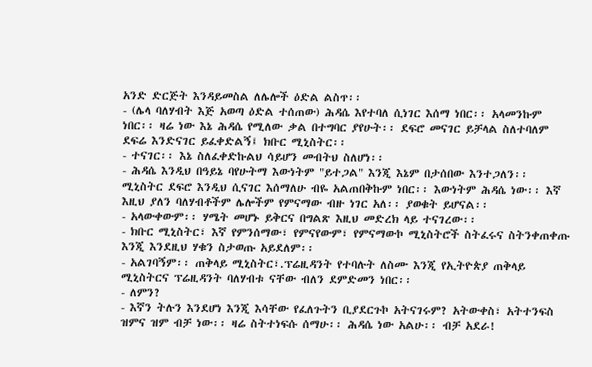አንድ ድርጅት እንዳይመስል ለሌሎች ዕድል ልስጥ፡፡
- (ሌላ ባለሃብት እጅ አወጣ ዕድል ተሰጠው) ሕዳሴ እየተባለ ሲነገር እሰማ ነበር፡፡ አላመንኩም ነበር፡፡ ዛሬ ነው እኔ ሕዳሴ የሚለው ቃል በተግባር ያየሁት፡፡ ደፍሮ መናገር ይቻላል ስለተባለም ደፍሬ እንድናገር ይፈቀድልኝ፤ ክቡር ሚኒስትር፡፡
- ተናገር፡፡ እኔ ስለፈቀድኩልህ ሳይሆን መብትህ ስለሆነ፡፡
- ሕዳሴ እንዲህ በዓይኔ ባየሁትማ እውነትም "ይተጋል" እንጂ እኔም በታሰበው እንተጋለን፡፡ ሚኒስትር ደፍሮ እንዲህ ሲናገር እሰማለሁ ብዬ አልጠበቅኩም ነበር፡፡ እውነትም ሕዳሴ ነው፡፡ እኛ እዚህ ያለን ባለሃብቶችም ሌሎችም የምናማው ብዙ ነገር አለ፡፡ ያወቁት ይሆናል፡፡
- አላውቀውም፡፡ ሃሜት መሆኑ ይቅርና በግልጽ እዚህ መድረክ ላይ ተናገረው፡፡
- ክቡር ሚኒስትር፣ እኛ የምንሰማው፣ የምናየውም፣ የምናማውኮ ሚኒስትሮች ስትፈሩና ስትንቀጠቀጡ እንጂ እንደዚህ ሃቁን ስታወጡ አይደለም፡፡
- አልገባኝም፡፡ ጠቅላይ ሚኒስትር፣.ፕሬዚዳንት የተባሉት ለስሙ እንጂ የኢትዮጵያ ጠቅላይ ሚኒስትርና ፕሬዚዳንት ባለሃብቱ ናቸው ብለን ደምድመን ነበር፡፡
- ለምን?
- እኛን ትሉን እንደሆነ እንጂ እሳቸው የፈለጉትን ቢያደርጉኮ አትናገሩም? አትውቀስ፣ አትተንፍስ ዝምና ዝም ብቻ ነው፡፡ ዛሬ ስትተነፍሱ ሰማሁ፡፡ ሕዳሴ ነው አልሁ፡፡ ብቻ አደራ!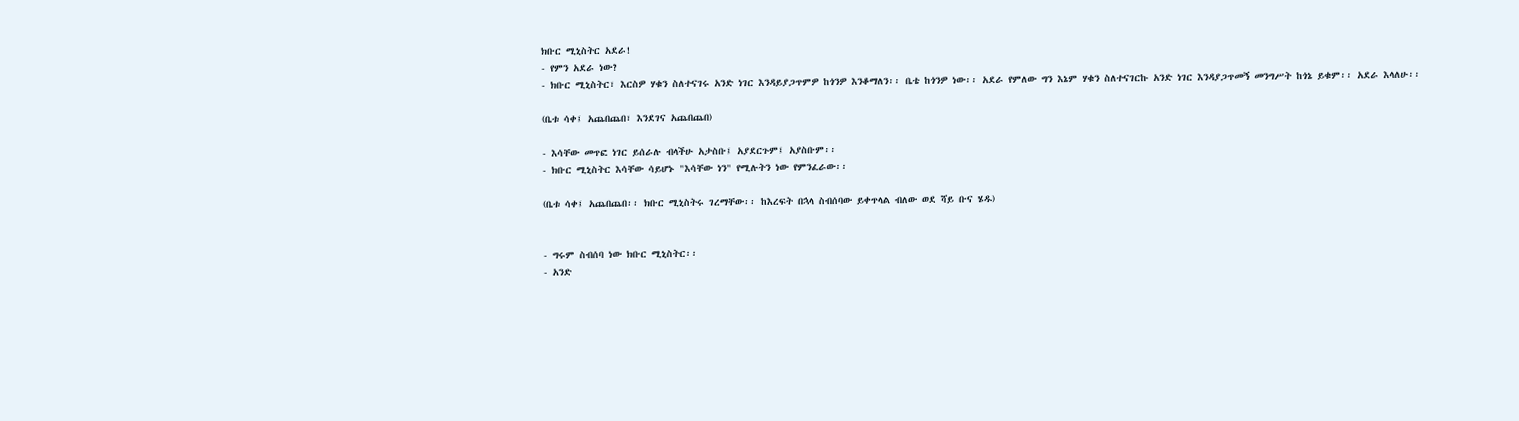ክቡር ሚኒስትር አደራ!
- የምን አደራ ነው?
- ክቡር ሚኒስትር፣ እርስዎ ሃቁን ስለተናገሩ አንድ ነገር እንዳይያጋጥምዎ ከጎንዎ እንቆማለን፡፡ ቤቴ ከጎንዎ ነው፡፡ አደራ የምለው ግን እኔም ሃቁን ስለተናገርኩ አንድ ነገር እንዳያጋጥመኝ መንግሥት ከጎኔ ይቁም፡፡ አደራ እላለሁ፡፡

(ቤቱ ሳቀ፤ አጨበጨበ፣ እንደገና አጨበጨበ)

- እሳቸው መጥፎ ነገር ይሰራሉ ብላችሁ አታስቡ፤ አያደርጉም፤ አያስቡም፡፡
- ክቡር ሚኒስትር እሳቸው ሳይሆኑ "እሳቸው ነን" የሚሉትን ነው የምንፈራው፡፡

(ቤቱ ሳቀ፤ አጨበጨበ፡፡ ክቡር ሚኒስትሩ ገረማቸው፡፡ ከእረፍት በኋላ ስብሰባው ይቀጥላል ብለው ወደ ሻይ ቡና ሄዱ)


- ግሩም ስብሰባ ነው ክቡር ሚኒስትር፡፡
- አንድ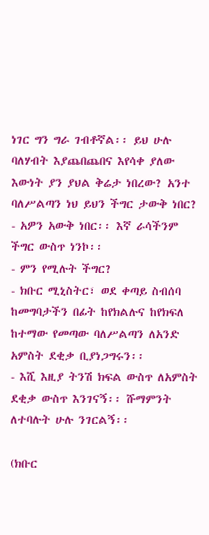ነገር ግን ግራ ገብቶኛል፡፡ ይህ ሁሉ ባለሃብት እያጨበጨበና እየሳቀ ያለው እውነት ያን ያህል ቅሬታ ነበረው? አንተ ባለሥልጣን ነህ ይህን ችግር ታውቅ ነበር?
- አዎን አውቅ ነበር፡፡ እኛ ራሳችንም ችግር ውስጥ ነንኮ፡፡
- ምን የሚሉት ችግር?
- ክቡር ሚኒስትር፣ ወደ ቀጣይ ስብሰባ ከመግባታችን በፊት ከየክልሉና ከየክፍለ ከተማው የመጣው ባለሥልጣን ለአንድ አምስት ደቂቃ ቢያነጋግሩን፡፡
- እሺ እዚያ ትንሽ ክፍል ውስጥ ለአምስት ደቂቃ ውስጥ እንገናኝ፡፡ ሹማምንት ለተባሉት ሁሉ ንገርልኝ፡፡

(ክቡር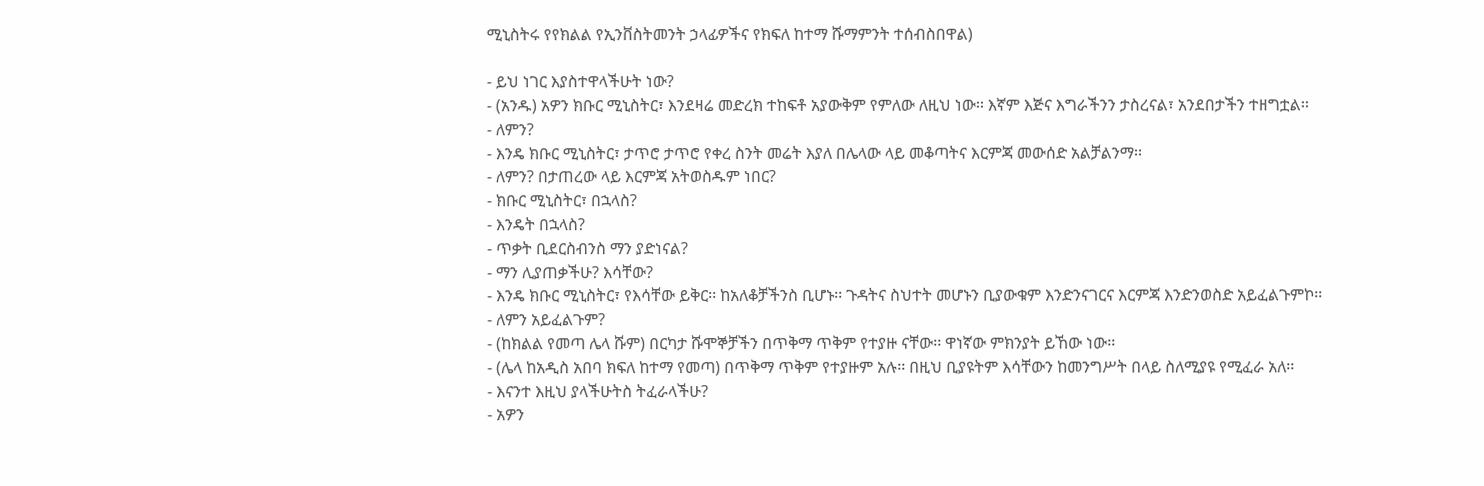ሚኒስትሩ የየክልል የኢንቨስትመንት ኃላፊዎችና የክፍለ ከተማ ሹማምንት ተሰብስበዋል)

- ይህ ነገር እያስተዋላችሁት ነው?
- (አንዱ) አዎን ክቡር ሚኒስትር፣ እንደዛሬ መድረክ ተከፍቶ አያውቅም የምለው ለዚህ ነው፡፡ እኛም እጅና እግራችንን ታስረናል፣ አንደበታችን ተዘግቷል፡፡
- ለምን?
- እንዴ ክቡር ሚኒስትር፣ ታጥሮ ታጥሮ የቀረ ስንት መሬት እያለ በሌላው ላይ መቆጣትና እርምጃ መውሰድ አልቻልንማ፡፡
- ለምን? በታጠረው ላይ እርምጃ አትወስዱም ነበር?
- ክቡር ሚኒስትር፣ በኋላስ?
- እንዴት በኋላስ?
- ጥቃት ቢደርስብንስ ማን ያድነናል?
- ማን ሊያጠቃችሁ? እሳቸው?
- እንዴ ክቡር ሚኒስትር፣ የእሳቸው ይቅር፡፡ ከአለቆቻችንስ ቢሆኑ፡፡ ጉዳትና ስህተት መሆኑን ቢያውቁም እንድንናገርና እርምጃ እንድንወስድ አይፈልጉምኮ፡፡
- ለምን አይፈልጉም?
- (ከክልል የመጣ ሌላ ሹም) በርካታ ሹሞኞቻችን በጥቅማ ጥቅም የተያዙ ናቸው፡፡ ዋነኛው ምክንያት ይኸው ነው፡፡
- (ሌላ ከአዲስ አበባ ክፍለ ከተማ የመጣ) በጥቅማ ጥቅም የተያዙም አሉ፡፡ በዚህ ቢያዩትም እሳቸውን ከመንግሥት በላይ ስለሚያዩ የሚፈራ አለ፡፡
- እናንተ እዚህ ያላችሁትስ ትፈራላችሁ?
- አዎን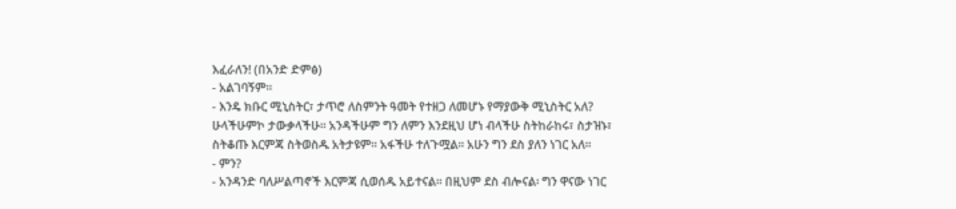እፈራለን! (በአንድ ድምፅ)
- አልገባኝም፡፡
- እንዴ ክቡር ሚኒስትር፣ ታጥሮ ለስምንት ዓመት የተዘጋ ለመሆኑ የማያውቅ ሚኒስትር አለ? ሁላችሁምኮ ታውቃላችሁ፡፡ አንዳችሁም ግን ለምን እንደዚህ ሆነ ብላችሁ ስትከራከሩ፣ ስታዝኑ፣ ስትቆጡ እርምጃ ስትወስዱ አትታዩም፡፡ አፋችሁ ተለጉሟል፡፡ አሁን ግን ደስ ያለን ነገር አለ፡፡
- ምን?
- አንዳንድ ባለሥልጣኖች እርምጃ ሲወሰዱ አይተናል፡፡ በዚህም ደስ ብሎናል፡ ግን ዋናው ነገር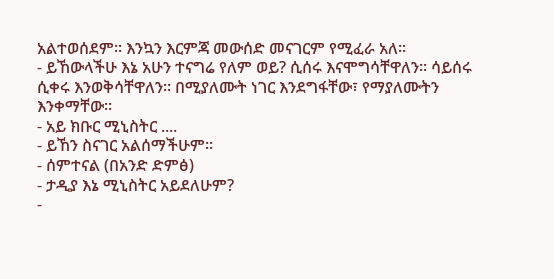አልተወሰደም፡፡ እንኳን እርምጃ መውሰድ መናገርም የሚፈራ አለ፡፡
- ይኸውላችሁ እኔ አሁን ተናግሬ የለም ወይ? ሲሰሩ እናሞግሳቸዋለን፡፡ ሳይሰሩ ሲቀሩ እንወቅሳቸዋለን፡፡ በሚያለሙት ነገር እንደግፋቸው፣ የማያለሙትን እንቀማቸው፡፡
- አይ ክቡር ሚኒስትር ....
- ይኸን ስናገር አልሰማችሁም፡፡
- ሰምተናል (በአንድ ድምፅ)
- ታዲያ እኔ ሚኒስትር አይደለሁም?
-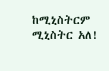ከሚኒስትርም ሚኒስትር አለ!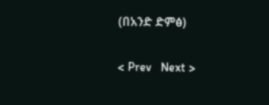(በአንድ ድምፅ)

< Prev   Next >